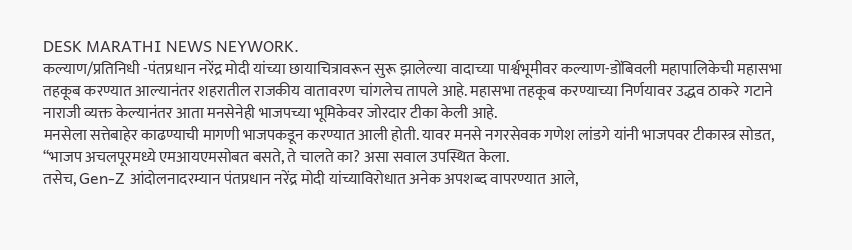DESK MARATHI NEWS NEYWORK.
कल्याण/प्रतिनिधी -पंतप्रधान नरेंद्र मोदी यांच्या छायाचित्रावरून सुरू झालेल्या वादाच्या पार्श्वभूमीवर कल्याण-डोंबिवली महापालिकेची महासभा तहकूब करण्यात आल्यानंतर शहरातील राजकीय वातावरण चांगलेच तापले आहे. महासभा तहकूब करण्याच्या निर्णयावर उद्धव ठाकरे गटाने नाराजी व्यक्त केल्यानंतर आता मनसेनेही भाजपच्या भूमिकेवर जोरदार टीका केली आहे.
मनसेला सत्तेबाहेर काढण्याची मागणी भाजपकडून करण्यात आली होती. यावर मनसे नगरसेवक गणेश लांडगे यांनी भाजपवर टीकास्त्र सोडत, “भाजप अचलपूरमध्ये एमआयएमसोबत बसते, ते चालते का? असा सवाल उपस्थित केला.
तसेच, Gen-Z आंदोलनादरम्यान पंतप्रधान नरेंद्र मोदी यांच्याविरोधात अनेक अपशब्द वापरण्यात आले,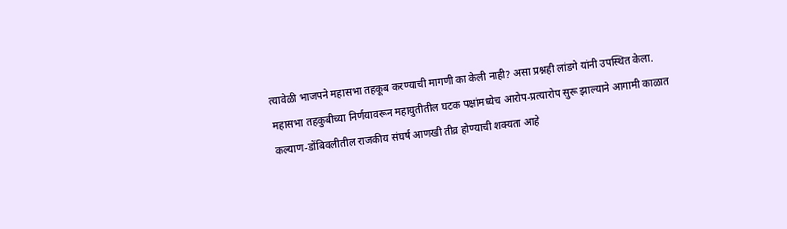त्यावेळी भाजपने महासभा तहकूब करण्याची मागणी का केली नाही? असा प्रश्नही लांडगे यांनी उपस्थित केला.
महासभा तहकुबीच्या निर्णयावरून महायुतीतील घटक पक्षांमध्येच आरोप-प्रत्यारोप सुरू झाल्याने आगामी काळात कल्याण-डोंबिवलीतील राजकीय संघर्ष आणखी तीव्र होण्याची शक्यता आहे